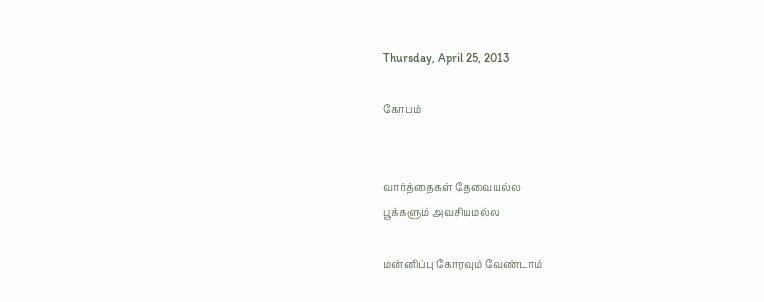Thursday, April 25, 2013

கோபம்


வார்த்தைகள் தேவையல்ல
பூக்களும் அவசியமல்ல

மன்னிப்பு கோரவும் வேண்டாம்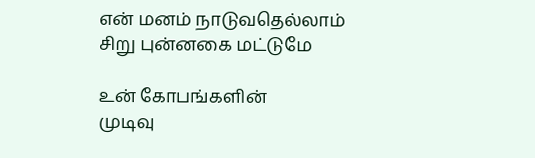என் மனம் நாடுவதெல்லாம்
சிறு புன்னகை மட்டுமே

உன் கோபங்களின்
முடிவு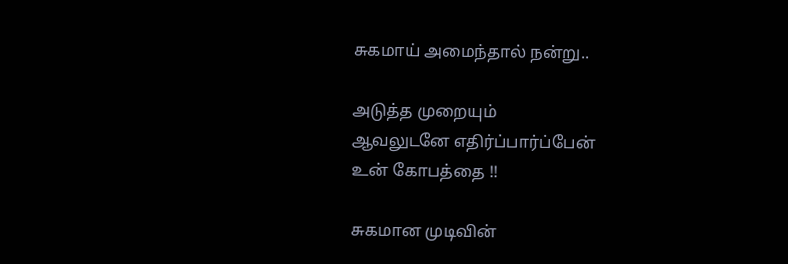சுகமாய் அமைந்தால் நன்று..

அடுத்த முறையும்
ஆவலுடனே எதிர்ப்பார்ப்பேன்
உன் கோபத்தை !!

சுகமான முடிவின்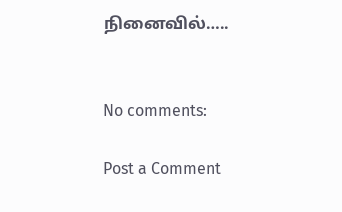நினைவில்…..


No comments:

Post a Comment